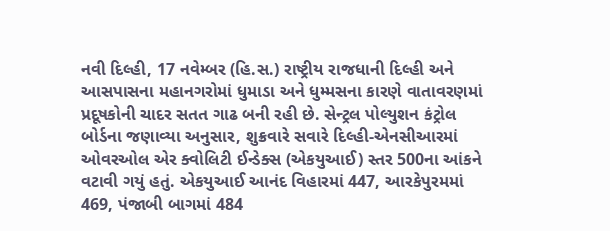નવી દિલ્હી, 17 નવેમ્બર (હિ.સ.) રાષ્ટ્રીય રાજધાની દિલ્હી અને આસપાસના મહાનગરોમાં ધુમાડા અને ધુમ્મસના કારણે વાતાવરણમાં પ્રદૂષકોની ચાદર સતત ગાઢ બની રહી છે. સેન્ટ્રલ પોલ્યુશન કંટ્રોલ બોર્ડના જણાવ્યા અનુસાર, શુક્રવારે સવારે દિલ્હી-એનસીઆરમાં ઓવરઓલ એર ક્વોલિટી ઈન્ડેક્સ (એકયુઆઈ) સ્તર 500ના આંકને વટાવી ગયું હતું. એકયુઆઈ આનંદ વિહારમાં 447, આરકેપુરમમાં 469, પંજાબી બાગમાં 484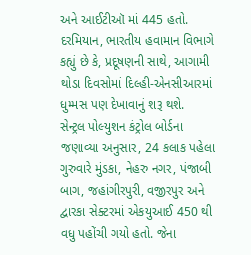અને આઈટીઑ માં 445 હતો. દરમિયાન, ભારતીય હવામાન વિભાગે કહ્યું છે કે, પ્રદૂષણની સાથે, આગામી થોડા દિવસોમાં દિલ્હી-એનસીઆરમાં ધુમ્મસ પણ દેખાવાનું શરૂ થશે.
સેન્ટ્રલ પોલ્યુશન કંટ્રોલ બોર્ડના જણાવ્યા અનુસાર, 24 કલાક પહેલા ગુરુવારે મુંડકા, નેહરુ નગર, પંજાબી બાગ, જહાંગીરપુરી, વજીરપુર અને દ્વારકા સેક્ટરમાં એકયુઆઈ 450 થી વધુ પહોંચી ગયો હતો. જેના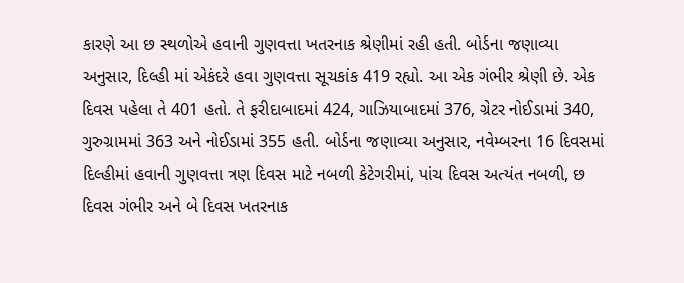કારણે આ છ સ્થળોએ હવાની ગુણવત્તા ખતરનાક શ્રેણીમાં રહી હતી. બોર્ડના જણાવ્યા અનુસાર, દિલ્હી માં એકંદરે હવા ગુણવત્તા સૂચકાંક 419 રહ્યો. આ એક ગંભીર શ્રેણી છે. એક દિવસ પહેલા તે 401 હતો. તે ફરીદાબાદમાં 424, ગાઝિયાબાદમાં 376, ગ્રેટર નોઈડામાં 340, ગુરુગ્રામમાં 363 અને નોઈડામાં 355 હતી. બોર્ડના જણાવ્યા અનુસાર, નવેમ્બરના 16 દિવસમાં દિલ્હીમાં હવાની ગુણવત્તા ત્રણ દિવસ માટે નબળી કેટેગરીમાં, પાંચ દિવસ અત્યંત નબળી, છ દિવસ ગંભીર અને બે દિવસ ખતરનાક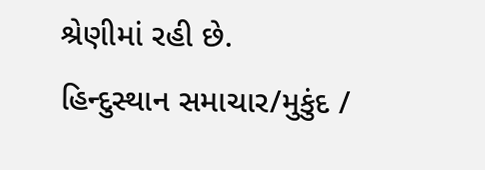શ્રેણીમાં રહી છે.
હિન્દુસ્થાન સમાચાર/મુકુંદ /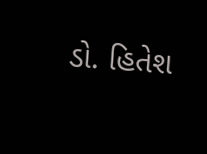ડો. હિતેશ